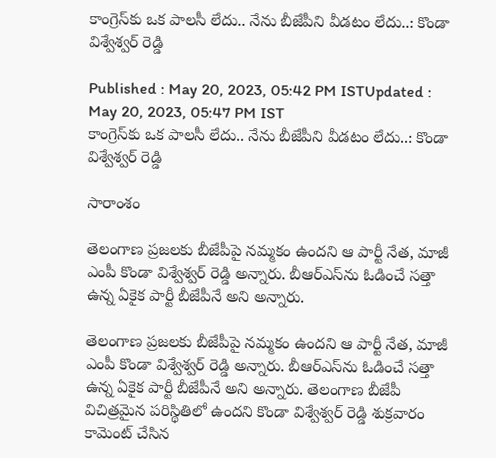కాంగ్రెస్‌కు ఒక పాలసీ లేదు.. నేను బీజేపీని వీడటం లేదు..: కొండా విశ్వేశ్వర్ రెడ్డి

Published : May 20, 2023, 05:42 PM ISTUpdated : May 20, 2023, 05:47 PM IST
కాంగ్రెస్‌కు ఒక పాలసీ లేదు.. నేను బీజేపీని వీడటం లేదు..: కొండా విశ్వేశ్వర్ రెడ్డి

సారాంశం

తెలంగాణ ప్రజలకు బీజేపీపై నమ్మకం ఉందని ఆ పార్టీ నేత, మాజీ ఎంపీ కొండా విశ్వేశ్వర్ రెడ్డి అన్నారు. బీఆర్ఎస్‌ను ఓడించే సత్తా ఉన్న ఏకైక పార్టీ బీజేపీనే అని అన్నారు.

తెలంగాణ ప్రజలకు బీజేపీపై నమ్మకం ఉందని ఆ పార్టీ నేత, మాజీ ఎంపీ కొండా విశ్వేశ్వర్ రెడ్డి అన్నారు. బీఆర్ఎస్‌ను ఓడించే సత్తా ఉన్న ఏకైక పార్టీ బీజేపీనే అని అన్నారు. తెలంగాణ బీజేపీ విచిత్రమైన పరిస్థితిలో ఉందని కొండా విశ్వేశ్వర్ రెడ్డి శుక్రవారం కామెంట్ చేసిన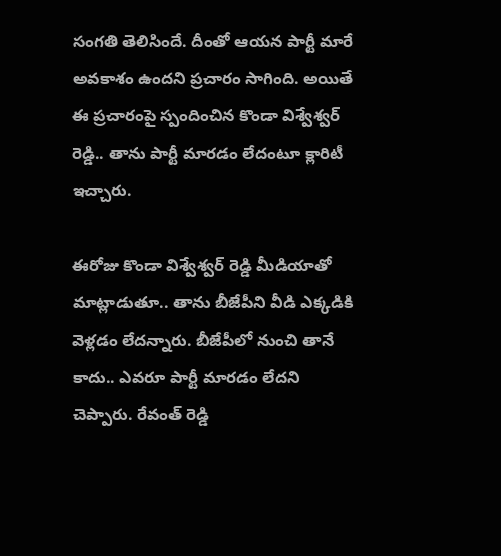సంగతి తెలిసిందే. దీంతో ఆయన పార్టీ మారే అవకాశం ఉందని ప్రచారం సాగింది. అయితే ఈ ప్రచారంపై స్పందించిన కొండా విశ్వేశ్వర్ రెడ్డి.. తాను పార్టీ మారడం లేదంటూ క్లారిటీ ఇచ్చారు.

ఈరోజు కొండా విశ్వేశ్వర్ రెడ్డి మీడియాతో మాట్లాడుతూ.. తాను బీజేపీని వీడి ఎక్కడికి వెళ్లడం లేదన్నారు. బీజేపీలో నుంచి తానే కాదు.. ఎవరూ పార్టీ మారడం లేదని చెప్పారు. రేవంత్ రెడ్డి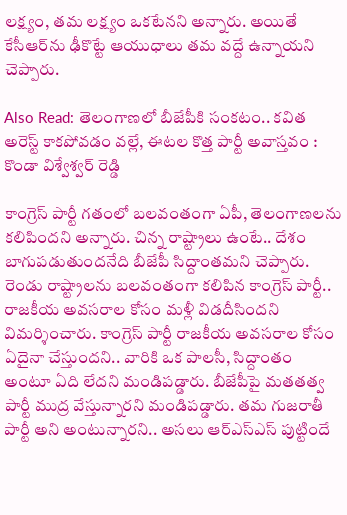లక్ష్యం, తమ లక్ష్యం ఒకటేనని అన్నారు. అయితే కేసీఆర్‌ను ఢీకొట్టే ఆయుధాలు తమ వద్దే ఉన్నాయని చెప్పారు.

Also Read: తెలంగాణలో బీజేపీకి సంకటం.. కవిత అరెస్ట్ కాకపోవడం వల్లే, ఈటల కొత్త పార్టీ అవాస్తవం : కొండా విశ్వేశ్వర్ రెడ్డి

కాంగ్రెస్ పార్టీ గతంలో బలవంతంగా ఏపీ, తెలంగాణలను కలిపిందని అన్నారు. చిన్న రాష్ట్రాలు ఉంటే.. దేశం బాగుపడుతుందనేది బీజేపీ సిద్దాంతమని చెప్పారు. రెండు రాష్ట్రాలను బలవంతంగా కలిపిన కాంగ్రెస్ పార్టీ.. రాజకీయ అవసరాల కోసం మళ్లీ విడదీసిందని విమర్శించారు. కాంగ్రెస్ పార్టీ రాజకీయ అవసరాల కోసం ఏదైనా చేస్తుందని.. వారికి ఒక పాలసీ, సిద్దాంతం అంటూ ఏది లేదని మండిపడ్డారు. బీజేపీపై మతతత్వ పార్టీ ముద్ర వేస్తున్నారని మండిపడ్డారు. తమ గుజరాతీ పార్టీ అని అంటున్నారని.. అసలు ఆర్‌ఎస్‌ఎస్ పుట్టిందే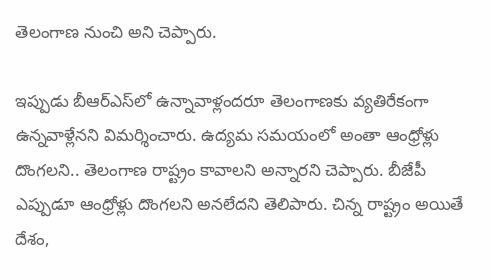తెలంగాణ నుంచి అని చెప్పారు.

ఇప్పుడు బీఆర్ఎస్‌లో ఉన్నావాళ్లందరూ తెలంగాణకు వ్యతిరేకంగా  ఉన్నవాళ్లేనని విమర్శించారు. ఉద్యమ సమయంలో అంతా ఆంధ్రోళ్లు దొంగలని.. తెలంగాణ రాష్ట్రం కావాలని అన్నారని చెప్పారు. బీజేపీ ఎప్పుడూ ఆంధ్రోళ్లు దొంగలని అనలేదని తెలిపారు. చిన్న రాష్ట్రం అయితే దేశం,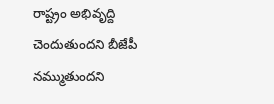రాష్ట్రం అభివృద్ది చెందుతుందని బీజేపీ నమ్ముతుందని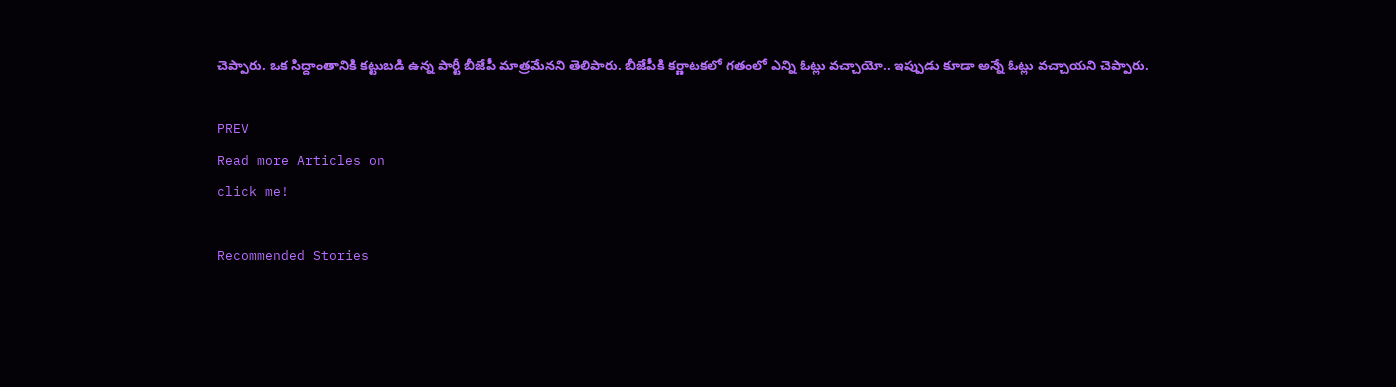చెప్పారు. ఒక సిద్దాంతానికి కట్టుబడి ఉన్న పార్టీ బీజేపీ మాత్రమేనని తెలిపారు. బీజేపీకి కర్ణాటకలో గతంలో ఎన్ని ఓట్లు వచ్చాయో.. ఇప్పుడు కూడా అన్నే ఓట్లు వచ్చాయని చెప్పారు.

PREV
Read more Articles on
click me!

Recommended Stories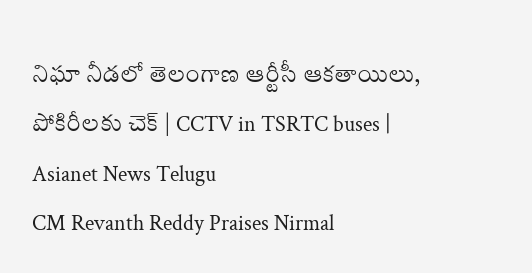నిఘా నీడలో తెలంగాణ ఆర్టీసీ ఆకతాయిలు, పోకిరీలకు చెక్ | CCTV in TSRTC buses | Asianet News Telugu
CM Revanth Reddy Praises Nirmal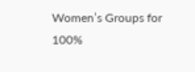Women’s Groups for 100%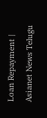Loan Repayment | Asianet News Telugu